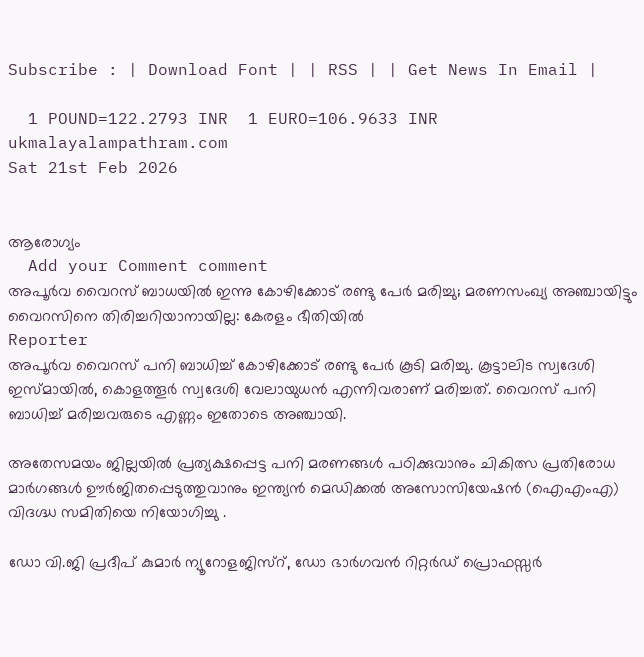Subscribe : | Download Font | | RSS | | Get News In Email |

  1 POUND=122.2793 INR  1 EURO=106.9633 INR
ukmalayalampathram.com
Sat 21st Feb 2026


ആരോഗ്യം
  Add your Comment comment
അപൂര്‍വ വൈറസ് ബാധയില്‍ ഇന്നു കോഴിക്കോട് രണ്ടു പേര്‍ മരിച്ചു; മരണസംഖ്യ അഞ്ചായിട്ടും വൈറസിനെ തിരിച്ചറിയാനായില്ല: കേരളം ഭീതിയില്‍
Reporter
അപൂര്‍വ വൈറസ് പനി ബാധിച്ച് കോഴിക്കോട് രണ്ടു പേര്‍ കൂടി മരിച്ചു. കൂട്ടാലിട സ്വദേശി ഇസ്മായില്‍, കൊളത്തൂര്‍ സ്വദേശി വേലായുധന്‍ എന്നിവരാണ് മരിച്ചത്. വൈറസ് പനി ബാധിച്ച് മരിച്ചവരുടെ എണ്ണം ഇതോടെ അഞ്ചായി.

അതേസമയം ജില്ലയില്‍ പ്രത്യക്ഷപ്പെട്ട പനി മരണങ്ങള്‍ പഠിക്കുവാനും ചികിത്സ പ്രതിരോധ മാര്‍ഗങ്ങള്‍ ഊര്‍ജിതപ്പെടുത്തുവാനും ഇന്ത്യന്‍ മെഡിക്കല്‍ അസോസിയേഷന്‍ (ഐഎംഎ) വിദഗ്ദ്ധ സമിതിയെ നിയോഗിച്ചു .

ഡോ വി.ജി പ്രദീപ് കുമാര്‍ ന്യൂറോളജിസ്‌റ്, ഡോ ഭാര്‍ഗവന്‍ റിറ്റര്‍ഡ് പ്രൊഫസ്സര്‍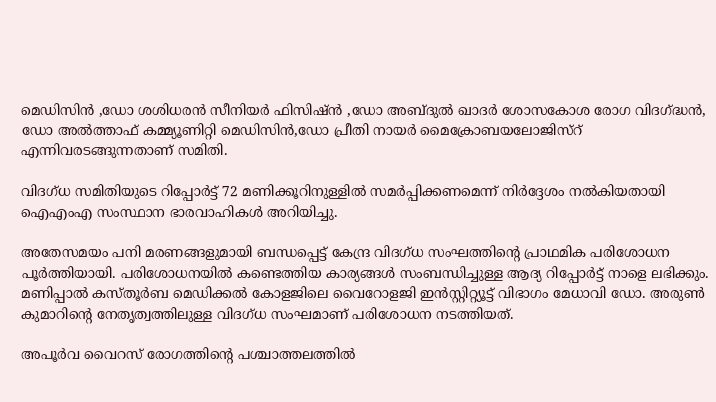മെഡിസിന്‍ ,ഡോ ശശിധരന്‍ സീനിയര്‍ ഫിസിഷ്ന്‍ ,ഡോ അബ്ദുല്‍ ഖാദര്‍ ശോസകോശ രോഗ വിദഗ്ദ്ധന്‍, ഡോ അല്‍ത്താഫ് കമ്മ്യൂണിറ്റി മെഡിസിന്‍,ഡോ പ്രീതി നായര്‍ മൈക്രോബയലോജിസ്‌റ് എന്നിവരടങ്ങുന്നതാണ് സമിതി.

വിദഗ്ധ സമിതിയുടെ റിപ്പോര്‍ട്ട് 72 മണിക്കൂറിനുള്ളില്‍ സമര്‍പ്പിക്കണമെന്ന് നിര്‍ദ്ദേശം നല്‍കിയതായി ഐഎംഎ സംസ്ഥാന ഭാരവാഹികള്‍ അറിയിച്ചു.

അതേസമയം പനി മരണങ്ങളുമായി ബന്ധപ്പെട്ട് കേന്ദ്ര വിദഗ്ധ സംഘത്തിന്റെ പ്രാഥമിക പരിശോധന പൂര്‍ത്തിയായി. പരിശോധനയില്‍ കണ്ടെത്തിയ കാര്യങ്ങള്‍ സംബന്ധിച്ചുള്ള ആദ്യ റിപ്പോര്‍ട്ട് നാളെ ലഭിക്കും. മണിപ്പാല്‍ കസ്തൂര്‍ബ മെഡിക്കല്‍ കോളജിലെ വൈറോളജി ഇന്‍സ്റ്റിറ്റ്യൂട്ട് വിഭാഗം മേധാവി ഡോ. അരുണ്‍ കുമാറിന്റെ നേതൃത്വത്തിലുള്ള വിദഗ്ധ സംഘമാണ് പരിശോധന നടത്തിയത്.

അപൂര്‍വ വൈറസ് രോഗത്തിന്റെ പശ്ചാത്തലത്തില്‍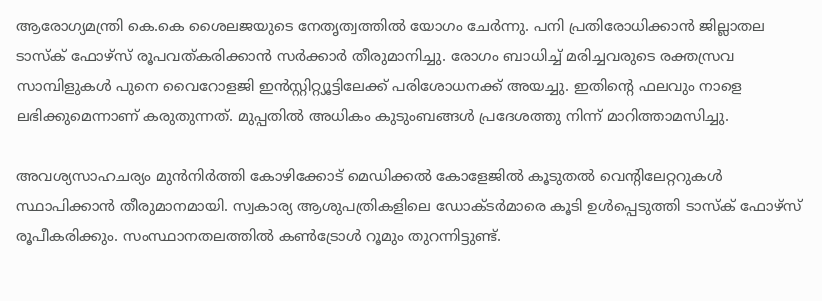ആരോഗ്യമന്ത്രി കെ.കെ ശൈലജയുടെ നേതൃത്വത്തില്‍ യോഗം ചേര്‍ന്നു. പനി പ്രതിരോധിക്കാന്‍ ജില്ലാതല ടാസ്‌ക് ഫോഴ്‌സ് രൂപവത്കരിക്കാന്‍ സര്‍ക്കാര്‍ തീരുമാനിച്ചു. രോഗം ബാധിച്ച് മരിച്ചവരുടെ രക്തസ്രവ സാമ്പിളുകള്‍ പുനെ വൈറോളജി ഇന്‍സ്റ്റിറ്റ്യൂട്ടിലേക്ക് പരിശോധനക്ക് അയച്ചു. ഇതിന്റെ ഫലവും നാളെ ലഭിക്കുമെന്നാണ് കരുതുന്നത്. മുപ്പതില്‍ അധികം കുടുംബങ്ങള്‍ പ്രദേശത്തു നിന്ന് മാറിത്താമസിച്ചു.

അവശ്യസാഹചര്യം മുന്‍നിര്‍ത്തി കോഴിക്കോട് മെഡിക്കല്‍ കോളേജില്‍ കൂടുതല്‍ വെന്റിലേറ്ററുകള്‍ സ്ഥാപിക്കാന്‍ തീരുമാനമായി. സ്വകാര്യ ആശുപത്രികളിലെ ഡോക്ടര്‍മാരെ കൂടി ഉള്‍പ്പെടുത്തി ടാസ്‌ക് ഫോഴ്‌സ് രൂപീകരിക്കും. സംസ്ഥാനതലത്തില്‍ കണ്‍ട്രോള്‍ റൂമും തുറന്നിട്ടുണ്ട്.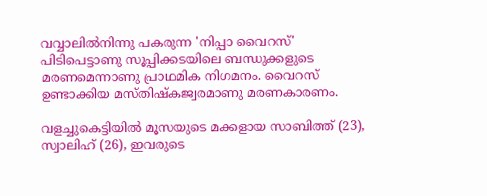വവ്വാലില്‍നിന്നു പകരുന്ന 'നിപ്പാ വൈറസ്' പിടിപെട്ടാണു സൂപ്പിക്കടയിലെ ബന്ധുക്കളുടെ മരണമെന്നാണു പ്രാഥമിക നിഗമനം. വൈറസ് ഉണ്ടാക്കിയ മസ്തിഷ്‌കജ്വരമാണു മരണകാരണം.

വളച്ചുകെട്ടിയില്‍ മൂസയുടെ മക്കളായ സാബിത്ത് (23), സ്വാലിഹ് (26), ഇവരുടെ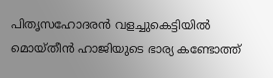പിതൃസഹോദരന്‍ വളച്ചുകെട്ടിയില്‍ മൊയ്തീന്‍ ഹാജിയുടെ ഭാര്യ കണ്ടോത്ത്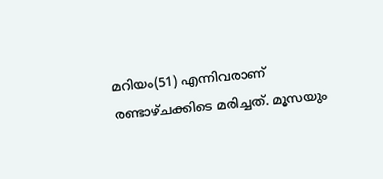മറിയം(51) എന്നിവരാണ് രണ്ടാഴ്ചക്കിടെ മരിച്ചത്. മൂസയും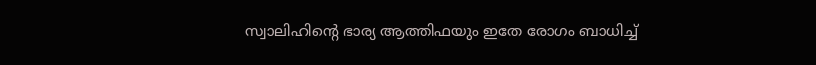സ്വാലിഹിന്റെ ഭാര്യ ആത്തിഫയും ഇതേ രോഗം ബാധിച്ച്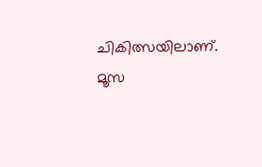ചികിത്സയിലാണ്. മൂസ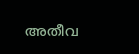അതീവ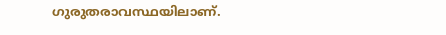ഗുരുതരാവസ്ഥയിലാണ്.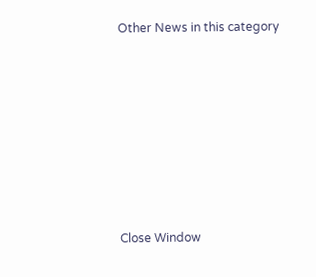Other News in this category








Close Window